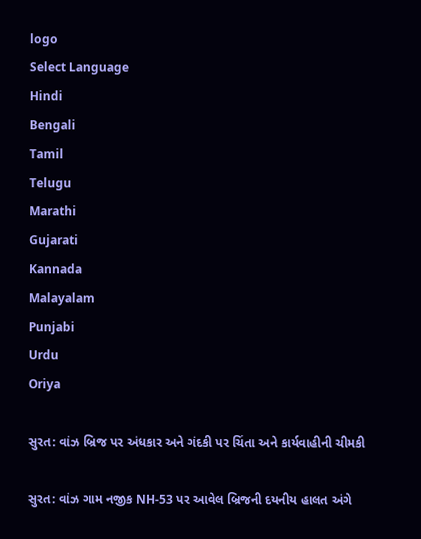logo
Select Language
Hindi
Bengali
Tamil
Telugu
Marathi
Gujarati
Kannada
Malayalam
Punjabi
Urdu
Oriya

સુરત: વાંઝ બ્રિજ પર અંધકાર અને ગંદકી પર ચિંતા અને કાર્યવાહીની ચીમકી

સુરત: વાંઝ ગામ નજીક NH-53 પર આવેલ બ્રિજની દયનીય હાલત અંગે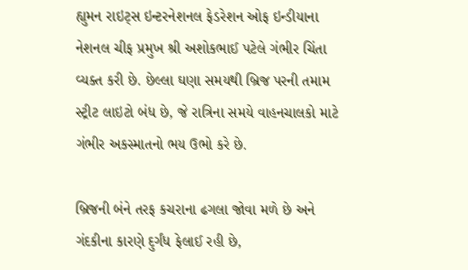હ્યુમન રાઇટ્સ ઇન્ટરનેશનલ ફેડરેશન ઓફ ઇન્ડીયાના નેશનલ ચીફ પ્રમુખ શ્રી અશોકભાઈ પટેલે ગંભીર ચિંતા વ્યક્ત કરી છે. છેલ્લા ઘણા સમયથી બ્રિજ પરની તમામ સ્ટ્રીટ લાઇટો બંધ છે, જે રાત્રિના સમયે વાહનચાલકો માટે ગંભીર અકસ્માતનો ભય ઉભો કરે છે.

બ્રિજની બંને તરફ કચરાના ઢગલા જોવા મળે છે અને ગંદકીના કારણે દુર્ગંધ ફેલાઈ રહી છે,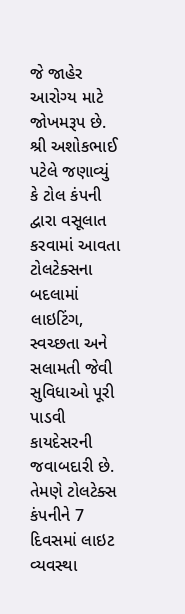જે જાહેર આરોગ્ય માટે જોખમરૂપ છે. શ્રી અશોકભાઈ પટેલે જણાવ્યું કે ટોલ કંપની દ્વારા વસૂલાત કરવામાં આવતા ટોલટેક્સના બદલામાં લાઇટિંગ, સ્વચ્છતા અને સલામતી જેવી સુવિધાઓ પૂરી પાડવી કાયદેસરની જવાબદારી છે. તેમણે ટોલટેક્સ કંપનીને 7 દિવસમાં લાઇટ વ્યવસ્થા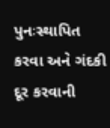પુનઃસ્થાપિત કરવા અને ગંદકી દૂર કરવાની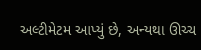અલ્ટીમેટમ આપ્યું છે, અન્યથા ઊચ્ચ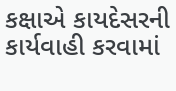કક્ષાએ કાયદેસરની કાર્યવાહી કરવામાં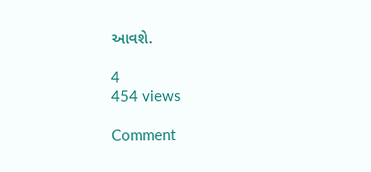આવશે.

4
454 views

Comment